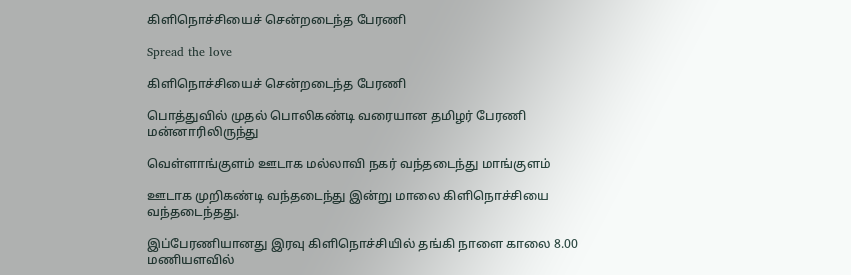கிளிநொச்சியைச் சென்றடைந்த பேரணி

Spread the love

கிளிநொச்சியைச் சென்றடைந்த பேரணி

பொத்துவில் முதல் பொலிகண்டி வரையான தமிழர் பேரணி மன்னாரிலிருந்து

வெள்ளாங்குளம் ஊடாக மல்லாவி நகர் வந்தடைந்து மாங்குளம்

ஊடாக முறிகண்டி வந்தடைந்து இன்று மாலை கிளிநொச்சியை வந்தடைந்தது.

இப்பேரணியானது இரவு கிளிநொச்சியில் தங்கி நாளை காலை 8.00 மணியளவில்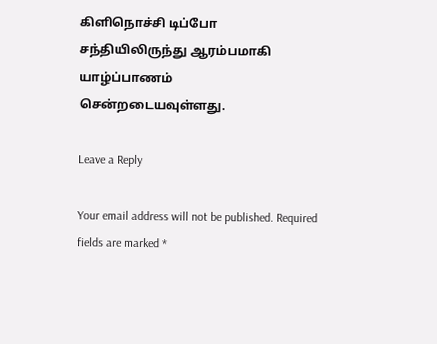கிளிநொச்சி டிப்போ சந்தியிலிருந்து ஆரம்பமாகி யாழ்ப்பாணம்
சென்றடையவுள்ளது.

Leave a Reply

Your email address will not be published. Required fields are marked *